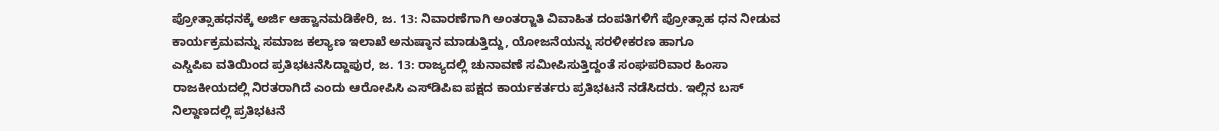ಪ್ರೋತ್ಸಾಹಧನಕ್ಕೆ ಅರ್ಜಿ ಆಹ್ವಾನಮಡಿಕೇರಿ, ಜ. 13: ನಿವಾರಣೆಗಾಗಿ ಅಂತರ್‍ಜಾತಿ ವಿವಾಹಿತ ದಂಪತಿಗಳಿಗೆ ಪ್ರೋತ್ಸಾಹ ಧನ ನೀಡುವ ಕಾರ್ಯಕ್ರಮವನ್ನು ಸಮಾಜ ಕಲ್ಯಾಣ ಇಲಾಖೆ ಅನುಷ್ಠಾನ ಮಾಡುತ್ತಿದ್ದು, ಯೋಜನೆಯನ್ನು ಸರಳೀಕರಣ ಹಾಗೂ
ಎಸ್ಡಿಪಿಐ ವತಿಯಿಂದ ಪ್ರತಿಭಟನೆಸಿದ್ದಾಪುರ, ಜ. 13: ರಾಜ್ಯದಲ್ಲಿ ಚುನಾವಣೆ ಸಮೀಪಿಸುತ್ತಿದ್ದಂತೆ ಸಂಘಪರಿವಾರ ಹಿಂಸಾ ರಾಜಕೀಯದಲ್ಲಿ ನಿರತರಾಗಿದೆ ಎಂದು ಆರೋಪಿಸಿ ಎಸ್‍ಡಿಪಿಐ ಪಕ್ಷದ ಕಾರ್ಯಕರ್ತರು ಪ್ರತಿಭಟನೆ ನಡೆಸಿದರು. ಇಲ್ಲಿನ ಬಸ್ ನಿಲ್ದಾಣದಲ್ಲಿ ಪ್ರತಿಭಟನೆ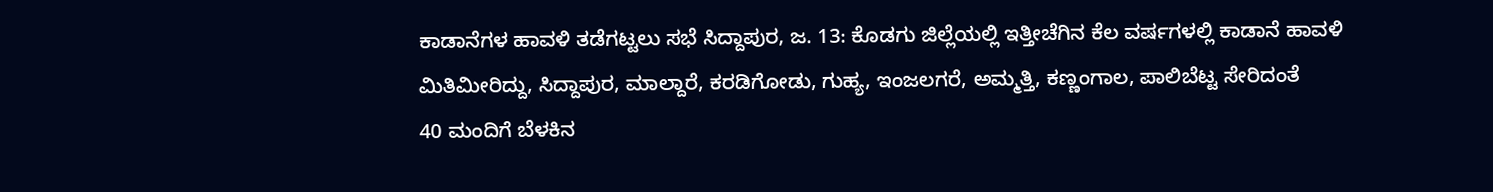ಕಾಡಾನೆಗಳ ಹಾವಳಿ ತಡೆಗಟ್ಟಲು ಸಭೆ ಸಿದ್ದಾಪುರ, ಜ. 13: ಕೊಡಗು ಜಿಲ್ಲೆಯಲ್ಲಿ ಇತ್ತೀಚೆಗಿನ ಕೆಲ ವರ್ಷಗಳಲ್ಲಿ ಕಾಡಾನೆ ಹಾವಳಿ ಮಿತಿಮೀರಿದ್ದು, ಸಿದ್ದಾಪುರ, ಮಾಲ್ದಾರೆ, ಕರಡಿಗೋಡು, ಗುಹ್ಯ, ಇಂಜಲಗರೆ, ಅಮ್ಮತ್ತಿ, ಕಣ್ಣಂಗಾಲ, ಪಾಲಿಬೆಟ್ಟ ಸೇರಿದಂತೆ
40 ಮಂದಿಗೆ ಬೆಳಕಿನ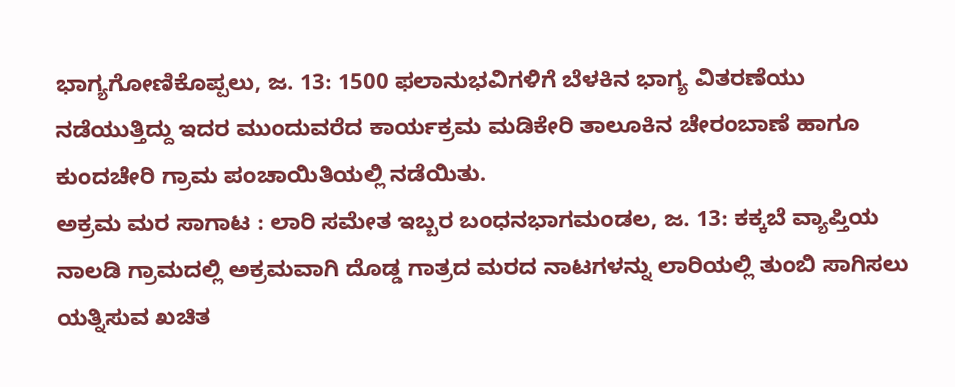ಭಾಗ್ಯಗೋಣಿಕೊಪ್ಪಲು, ಜ. 13: 1500 ಫಲಾನುಭವಿಗಳಿಗೆ ಬೆಳಕಿನ ಭಾಗ್ಯ ವಿತರಣೆಯು ನಡೆಯುತ್ತಿದ್ದು ಇದರ ಮುಂದುವರೆದ ಕಾರ್ಯಕ್ರಮ ಮಡಿಕೇರಿ ತಾಲೂಕಿನ ಚೇರಂಬಾಣೆ ಹಾಗೂ ಕುಂದಚೇರಿ ಗ್ರಾಮ ಪಂಚಾಯಿತಿಯಲ್ಲಿ ನಡೆಯಿತು.
ಅಕ್ರಮ ಮರ ಸಾಗಾಟ : ಲಾರಿ ಸಮೇತ ಇಬ್ಬರ ಬಂಧನಭಾಗಮಂಡಲ, ಜ. 13: ಕಕ್ಕಬೆ ವ್ಯಾಪ್ತಿಯ ನಾಲಡಿ ಗ್ರಾಮದಲ್ಲಿ ಅಕ್ರಮವಾಗಿ ದೊಡ್ಡ ಗಾತ್ರದ ಮರದ ನಾಟಗಳನ್ನು ಲಾರಿಯಲ್ಲಿ ತುಂಬಿ ಸಾಗಿಸಲು ಯತ್ನಿಸುವ ಖಚಿತ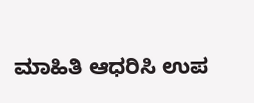ಮಾಹಿತಿ ಆಧರಿಸಿ ಉಪ